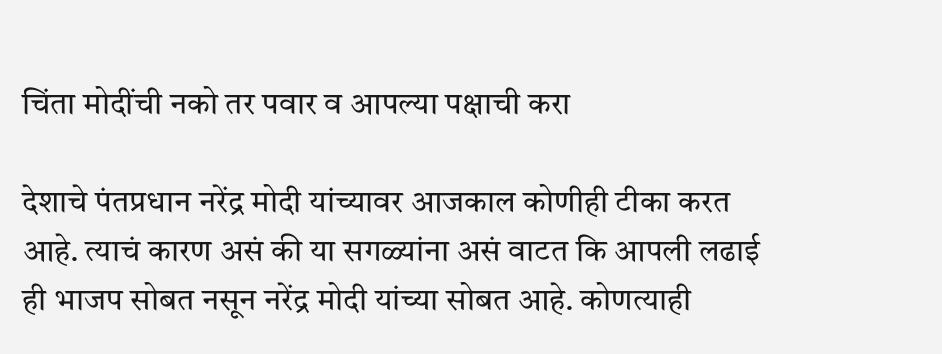चिंता मोदींची नको तर पवार व आपल्या पक्षाची करा

देशाचे पंतप्रधान नरेंद्र मोदी यांच्यावर आजकाल कोणीही टीका करत आहे. त्याचं कारण असं की या सगळ्यांना असं वाटत कि आपली लढाई ही भाजप सोबत नसून नरेंद्र मोदी यांच्या सोबत आहे. कोणत्याही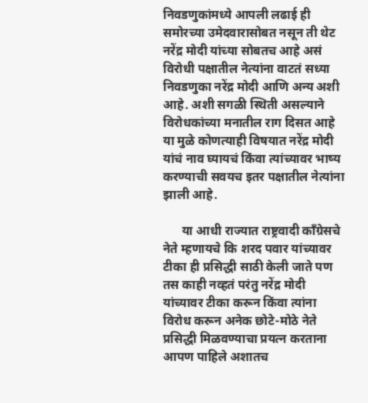निवडणुकांमध्ये आपली लढाई ही समोरच्या उमेदवारासोबत नसून ती थेट नरेंद्र मोदी यांच्या सोबतच आहे असं विरोधी पक्षातील नेत्यांना वाटतं सध्या निवडणुका नरेंद्र मोदी आणि अन्य अशी आहे. अशी सगळी स्थिती असल्याने विरोधकांच्या मनातील राग दिसत आहे या मुळे कोणत्याही विषयात नरेंद्र मोदी यांचं नाव घ्यायचं किंवा त्यांच्यावर भाष्य करण्याची सवयच इतर पक्षातील नेत्यांना झाली आहे.

      या आधी राज्यात राष्ट्रवादी काँग्रेसचे नेते म्हणायचे कि शरद पवार यांच्यावर टीका ही प्रसिद्धी साठी केली जाते पण तस काही नव्हतं परंतु नरेंद्र मोदी यांच्यावर टीका करून किंवा त्यांना विरोध करून अनेक छोटे-मोठे नेते प्रसिद्धी मिळवण्याचा प्रयत्न करताना आपण पाहिले अशातच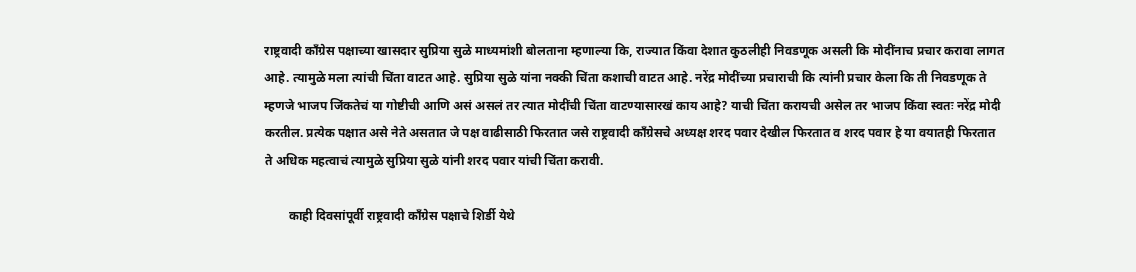राष्ट्रवादी काँग्रेस पक्षाच्या खासदार सुप्रिया सुळे माध्यमांशी बोलताना म्हणाल्या कि, राज्यात किंवा देशात कुठलीही निवडणूक असली कि मोदींनाच प्रचार करावा लागत आहे. त्यामुळे मला त्यांची चिंता वाटत आहे. सुप्रिया सुळे यांना नक्की चिंता कशाची वाटत आहे. नरेंद्र मोदींच्या प्रचाराची कि त्यांनी प्रचार केला कि ती निवडणूक ते म्हणजे भाजप जिंकतेचं या गोष्टीची आणि असं असलं तर त्यात मोदींची चिंता वाटण्यासारखं काय आहे? याची चिंता करायची असेल तर भाजप किंवा स्वतः नरेंद्र मोदी करतील. प्रत्येक पक्षात असे नेते असतात जे पक्ष वाढीसाठी फिरतात जसे राष्ट्रवादी काँग्रेसचे अध्यक्ष शरद पवार देखील फिरतात व शरद पवार हे या वयातही फिरतात ते अधिक महत्वाचं त्यामुळे सुप्रिया सुळे यांनी शरद पवार यांची चिंता करावी.

        काही दिवसांपूर्वी राष्ट्रवादी काँग्रेस पक्षाचे शिर्डी येथे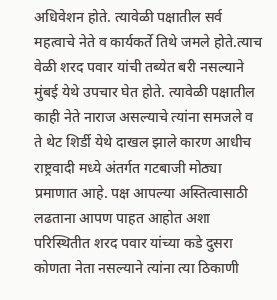अधिवेशन होते. त्यावेळी पक्षातील सर्व महत्वाचे नेते व कार्यकर्ते तिथे जमले होते.त्याच वेळी शरद पवार यांची तब्येत बरी नसल्याने मुंबई येथे उपचार घेत होते. त्यावेळी पक्षातील काही नेते नाराज असल्याचे त्यांना समजले व ते थेट शिर्डी येथे दाखल झाले कारण आधीच राष्ट्रवादी मध्ये अंतर्गत गटबाजी मोठ्या प्रमाणात आहे. पक्ष आपल्या अस्तित्वासाठी लढताना आपण पाहत आहोत अशा परिस्थितीत शरद पवार यांच्या कडे दुसरा कोणता नेता नसल्याने त्यांना त्या ठिकाणी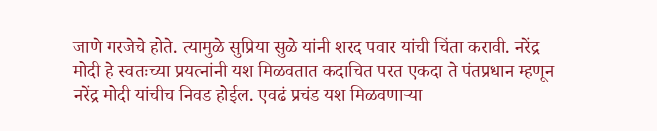जाणे गरजेचे होते. त्यामुळे सुप्रिया सुळे यांनी शरद पवार यांची चिंता करावी. नरेंद्र मोदी हे स्वतःच्या प्रयत्नांनी यश मिळवतात कदाचित परत एकदा ते पंतप्रधान म्हणून नरेंद्र मोदी यांचीच निवड होईल. एवढं प्रचंड यश मिळवणाऱ्या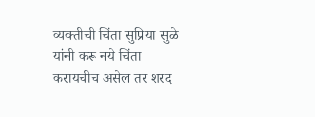व्यक्तीची चिंता सुप्रिया सुळे यांनी करू नये चिंता करायचीच असेल तर शरद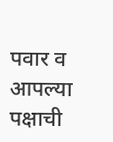पवार व आपल्या पक्षाची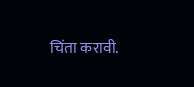चिंता करावी.